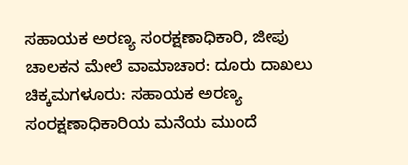ಸಹಾಯಕ ಅರಣ್ಯ ಸಂರಕ್ಷಣಾಧಿಕಾರಿ, ಜೀಪು ಚಾಲಕನ ಮೇಲೆ ವಾಮಾಚಾರ: ದೂರು ದಾಖಲು
ಚಿಕ್ಕಮಗಳೂರು: ಸಹಾಯಕ ಅರಣ್ಯ ಸಂರಕ್ಷಣಾಧಿಕಾರಿಯ ಮನೆಯ ಮುಂದೆ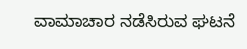ವಾಮಾಚಾರ ನಡೆಸಿರುವ ಘಟನೆ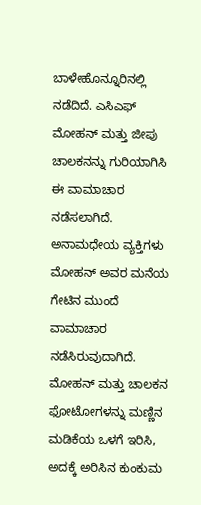ಬಾಳೇಹೊನ್ನೂರಿನಲ್ಲಿ ನಡೆದಿದೆ. ಎಸಿಎಫ್ ಮೋಹನ್ ಮತ್ತು ಜೀಪು ಚಾಲಕನನ್ನು ಗುರಿಯಾಗಿಸಿ ಈ ವಾಮಾಚಾರ ನಡೆಸಲಾಗಿದೆ. ಅನಾಮಧೇಯ ವ್ಯಕ್ತಿಗಳು ಮೋಹನ್ ಅವರ ಮನೆಯ ಗೇಟಿನ ಮುಂದೆ ವಾಮಾಚಾರ ನಡೆಸಿರುವುದಾಗಿದೆ. ಮೋಹನ್ ಮತ್ತು ಚಾಲಕನ ಫೋಟೋಗಳನ್ನು ಮಣ್ಣಿನ ಮಡಿಕೆಯ ಒಳಗೆ ಇರಿಸಿ, ಅದಕ್ಕೆ ಅರಿಸಿನ ಕುಂಕುಮ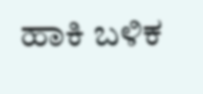ಹಾಕಿ ಬಳಿಕ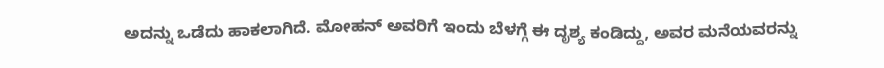ಅದನ್ನು ಒಡೆದು ಹಾಕಲಾಗಿದೆ. ಮೋಹನ್ ಅವರಿಗೆ ಇಂದು ಬೆಳಗ್ಗೆ ಈ ದೃಶ್ಯ ಕಂಡಿದ್ದು, ಅವರ ಮನೆಯವರನ್ನು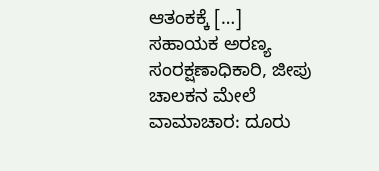ಆತಂಕಕ್ಕೆ […]
ಸಹಾಯಕ ಅರಣ್ಯ ಸಂರಕ್ಷಣಾಧಿಕಾರಿ, ಜೀಪು ಚಾಲಕನ ಮೇಲೆ ವಾಮಾಚಾರ: ದೂರು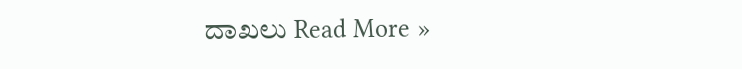ದಾಖಲು Read More »